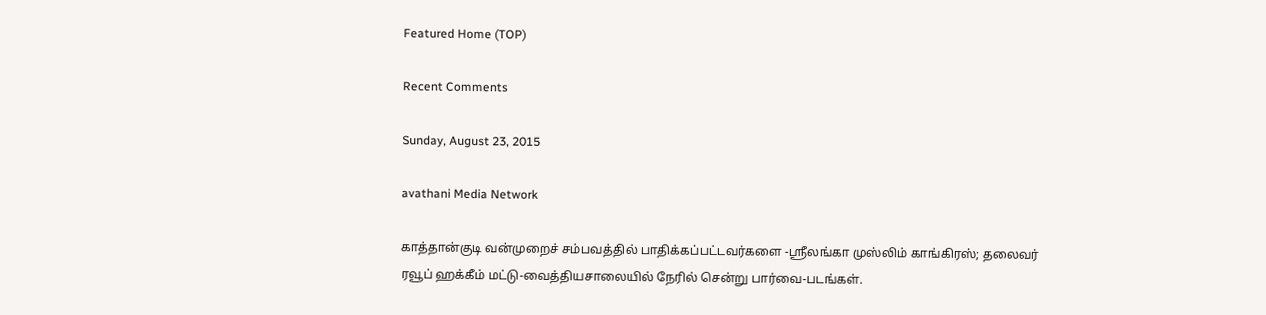Featured Home (TOP)

Recent Comments

Sunday, August 23, 2015

avathani Media Network

காத்தான்குடி வன்முறைச் சம்பவத்தில் பாதிக்கப்பட்டவர்களை -ஸ்ரீலங்கா முஸ்லிம் காங்கிரஸ்; தலைவர் ரவூப் ஹக்கீம் மட்டு-வைத்தியசாலையில் நேரில் சென்று பார்வை-படங்கள்.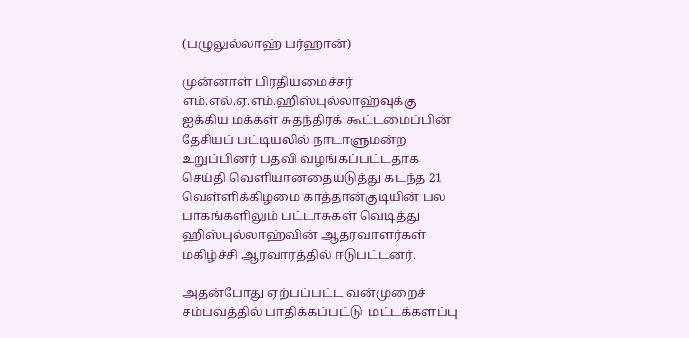(பழுலுல்லாஹ் பர்ஹான்)

முன்னாள் பிரதியமைச்சர் எம்.எல்.ஏ.எம்.ஹிஸ்புல்லாஹ்வுக்கு ஐக்கிய மக்கள் சுதந்திரக் கூட்டமைப்பின் தேசியப் பட்டியலில் நாடாளுமன்ற உறுப்பினர் பதவி வழங்கப்பட்டதாக செய்தி வெளியானதையடுத்து கடந்த 21 வெள்ளிக்கிழமை காத்தான்குடியின் பல பாகங்களிலும் பட்டாசுகள் வெடித்து ஹிஸ்புல்லாஹ்வின் ஆதரவாளர்கள் மகிழ்ச்சி ஆரவாரத்தில் ஈடுபட்டனர்.

அதன்போது ஏற்பப்பட்ட வன்முறைச் சம்பவத்தில் பாதிக்கப்பட்டு  மட்டக்களப்பு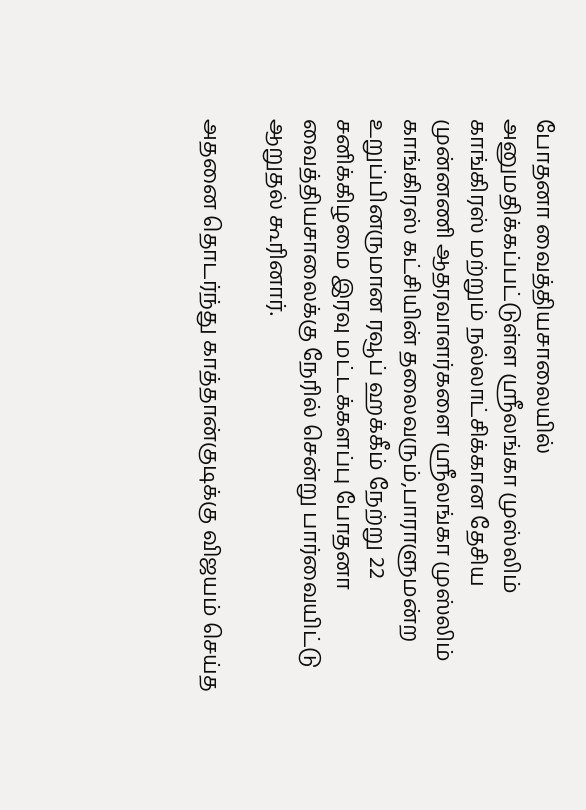போதனா வைத்தியசாலையில் அனுமதிக்கப்பட்டுள்ள ஸ்ரீலங்கா முஸ்லிம் காங்கிரஸ் மற்றும் நல்லாட்சிக்கான தேசிய முன்னணி ஆதரவாளர்களை ஸ்ரீலங்கா முஸ்லிம் காங்கிரஸ் கட்சியின் தலைவரும்,பாராளுமன்ற உறுப்பினருமான ரவூப் ஹக்கீம் நேற்று 22 சனிக்கிழமை இரவு மட்டக்களப்பு போதனா வைத்தியசாலைக்கு நேரில் சென்று பார்வையிட்டு ஆறுதல் கூரினார்.

அதனை தொடர்ந்து காத்தான்குடிக்கு விஜயம் செய்த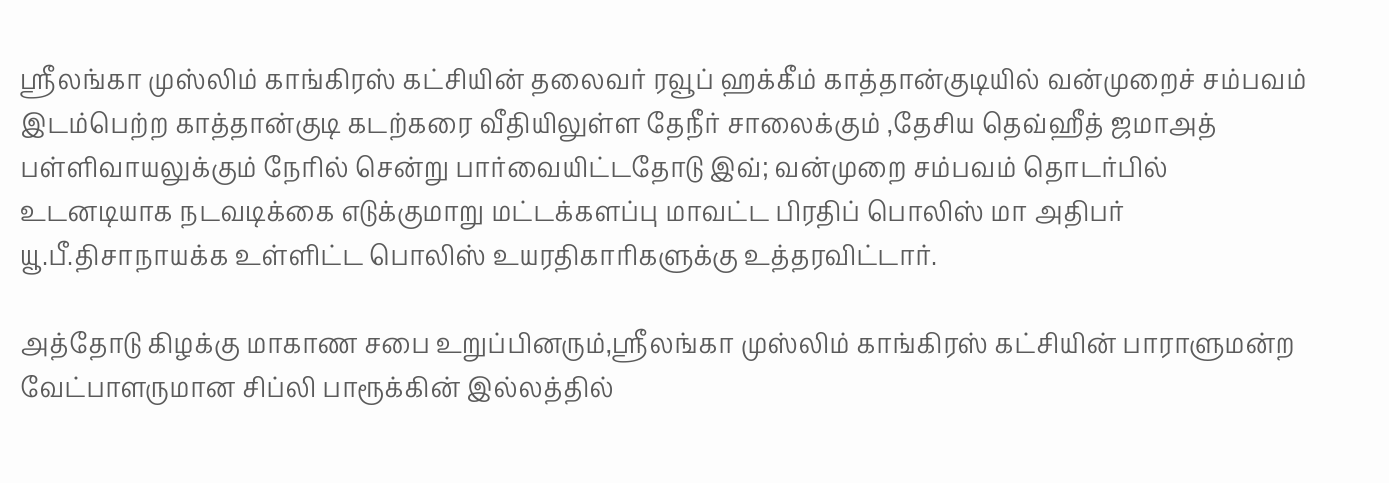ஸ்ரீலங்கா முஸ்லிம் காங்கிரஸ் கட்சியின் தலைவர் ரவூப் ஹக்கீம் காத்தான்குடியில் வன்முறைச் சம்பவம் இடம்பெற்ற காத்தான்குடி கடற்கரை வீதியிலுள்ள தேநீர் சாலைக்கும் ,தேசிய தெவ்ஹீத் ஜமாஅத் பள்ளிவாயலுக்கும் நேரில் சென்று பார்வையிட்டதோடு இவ்; வன்முறை சம்பவம் தொடர்பில் உடனடியாக நடவடிக்கை எடுக்குமாறு மட்டக்களப்பு மாவட்ட பிரதிப் பொலிஸ் மா அதிபர் யூ.பீ.திசாநாயக்க உள்ளிட்ட பொலிஸ் உயரதிகாரிகளுக்கு உத்தரவிட்டார்.

அத்தோடு கிழக்கு மாகாண சபை உறுப்பினரும்,ஸ்ரீலங்கா முஸ்லிம் காங்கிரஸ் கட்சியின் பாராளுமன்ற வேட்பாளருமான சிப்லி பாரூக்கின் இல்லத்தில்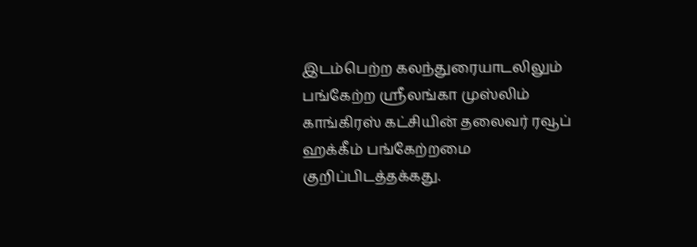இடம்பெற்ற கலந்துரையாடலிலும் பங்கேற்ற ஸ்ரீலங்கா முஸ்லிம் காங்கிரஸ் கட்சியின் தலைவர் ரவூப் ஹக்கீம் பங்கேற்றமை குறிப்பிடத்தக்கது.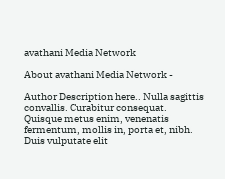avathani Media Network

About avathani Media Network -

Author Description here.. Nulla sagittis convallis. Curabitur consequat. Quisque metus enim, venenatis fermentum, mollis in, porta et, nibh. Duis vulputate elit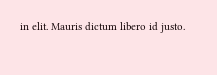in elit. Mauris dictum libero id justo.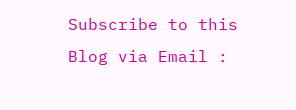Subscribe to this Blog via Email :